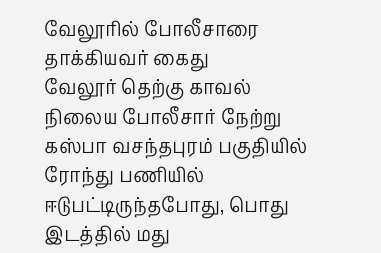வேலூரில் போலீசாரை தாக்கியவர் கைது
வேலூர் தெற்கு காவல் நிலைய போலீசார் நேற்று கஸ்பா வசந்தபுரம் பகுதியில் ரோந்து பணியில் ஈடுபட்டிருந்தபோது, பொது இடத்தில் மது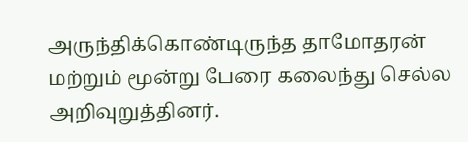அருந்திக்கொண்டிருந்த தாமோதரன் மற்றும் மூன்று பேரை கலைந்து செல்ல அறிவுறுத்தினர்.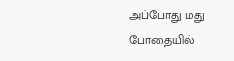அப்போது மது போதையில்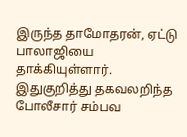இருந்த தாமோதரன், ஏட்டு பாலாஜியை தாக்கியுள்ளார். இதுகுறித்து தகவலறிந்த போலீசார் சம்பவ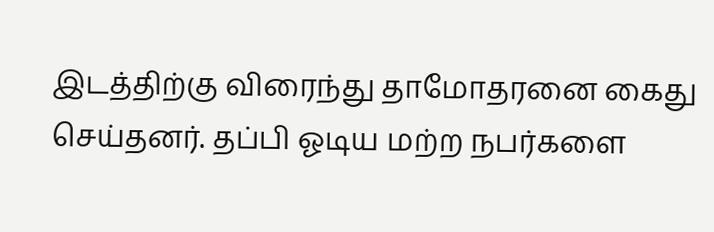இடத்திற்கு விரைந்து தாமோதரனை கைது செய்தனர். தப்பி ஓடிய மற்ற நபர்களை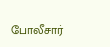போலீசார்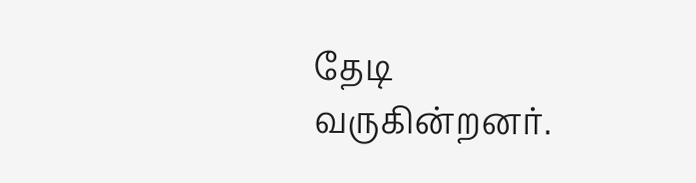தேடி வருகின்றனர்.